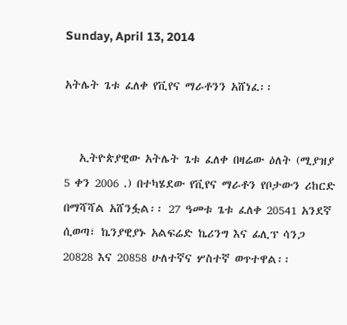Sunday, April 13, 2014

አትሌት ጌቱ ፈለቀ የቪየና ማራቶንን አሸነፈ፡፡


   ኢትዮጵያዊው አትሌት ጌቱ ፈለቀ በዛሬው ዕለት (ሚያዝያ 5 ቀን 2006 .) በተካሄደው የቪየና ማራቶን የቦታውን ሪከርድ በማሻሻል አሸንፏል፡፡ 27 ዓመቱ ጌቱ ፈለቀ 20541 አንደኛ ሲወጣ፣ ኬንያዊያኑ አልፍሬድ ኬሪንግ እና ፊሊፕ ሳንጋ 20828 እና 20858 ሁለተኛና ሦስተኛ ወጥተዋል፡፡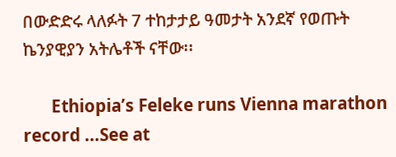በውድድሩ ላለፉት 7 ተከታታይ ዓመታት አንደኛ የወጡት ኬንያዊያን አትሌቶች ናቸው፡፡

       Ethiopia’s Feleke runs Vienna marathon record ...See at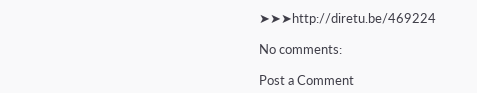➤➤➤http://diretu.be/469224

No comments:

Post a Comment